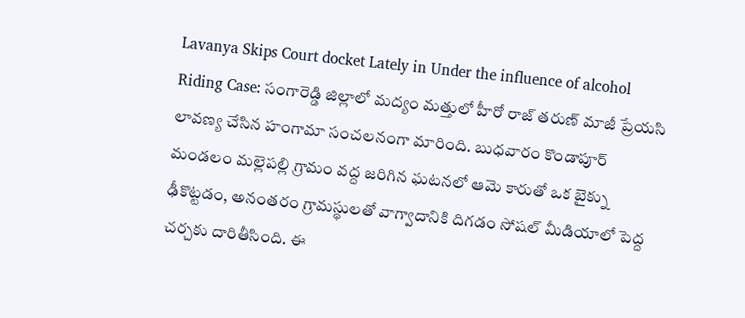Lavanya Skips Court docket Lately in Under the influence of alcohol Riding Case: సంగారెడ్డి జిల్లాలో మద్యం మత్తులో హీరో రాజ్ తరుణ్ మాజీ ప్రేయసి లావణ్య చేసిన హంగామా సంచలనంగా మారింది. బుధవారం కొండాపూర్ మండలం మల్లెపల్లి గ్రామం వద్ద జరిగిన ఘటనలో ఆమె కారుతో ఒక బైక్ను ఢీకొట్టడం, అనంతరం గ్రామస్థులతో వాగ్వాదానికి దిగడం సోషల్ మీడియాలో పెద్ద చర్చకు దారితీసింది. ఈ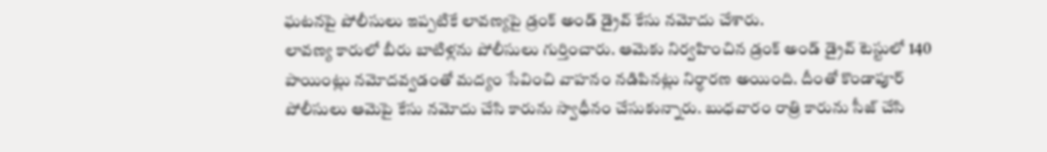ఘటనపై పోలీసులు ఇప్పటికే లావణ్యపై డ్రంక్ అండ్ డ్రైవ్ కేసు నమోదు చేశారు.
లావణ్య కారులో బీరు బాటిళ్లను పోలీసులు గుర్తించారు. ఆమెకు నిర్వహించిన డ్రంక్ అండ్ డ్రైవ్ టెస్టులో 140 పాయింట్లు నమోదవ్వడంతో మద్యం సేవించి వాహనం నడిపినట్లు నిర్ధారణ అయింది. దీంతో కొండాపూర్ పోలీసులు ఆమెపై కేసు నమోదు చేసి కారును స్వాధీనం చేసుకున్నారు. బుధవారం రాత్రి కారును సీజ్ చేసి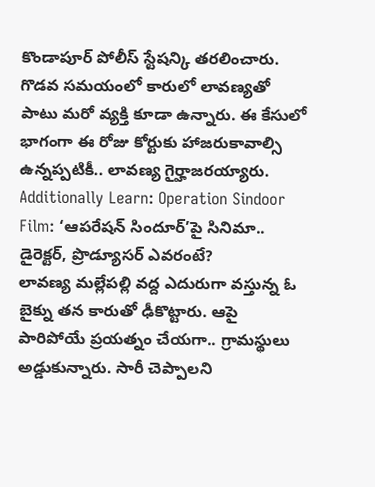కొండాపూర్ పోలీస్ స్టేషన్కి తరలించారు. గొడవ సమయంలో కారులో లావణ్యతో పాటు మరో వ్యక్తి కూడా ఉన్నారు. ఈ కేసులో భాగంగా ఈ రోజు కోర్టుకు హాజరుకావాల్సి ఉన్నప్పటికీ.. లావణ్య గైర్హాజరయ్యారు.
Additionally Learn: Operation Sindoor Film: ‘ఆపరేషన్ సిందూర్’పై సినిమా.. డైరెక్టర్, ప్రొడ్యూసర్ ఎవరంటే?
లావణ్య మల్లేపల్లి వద్ద ఎదురుగా వస్తున్న ఓ బైక్ను తన కారుతో ఢీకొట్టారు. ఆపై పారిపోయే ప్రయత్నం చేయగా.. గ్రామస్థులు అడ్డుకున్నారు. సారీ చెప్పాలని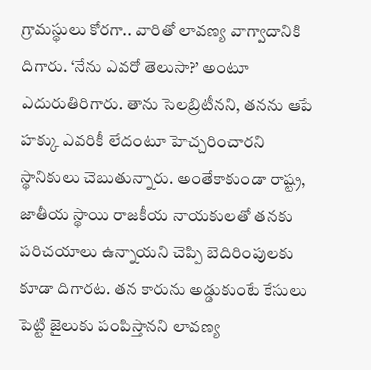గ్రామస్థులు కోరగా.. వారితో లావణ్య వాగ్వాదానికి దిగారు. ‘నేను ఎవరో తెలుసా?’ అంటూ ఎదురుతిరిగారు. తాను సెలబ్రిటీనని, తనను ఆపే హక్కు ఎవరికీ లేదంటూ హెచ్చరించారని స్థానికులు చెబుతున్నారు. అంతేకాకుండా రాష్ట్ర, జాతీయ స్థాయి రాజకీయ నాయకులతో తనకు పరిచయాలు ఉన్నాయని చెప్పి బెదిరింపులకు కూడా దిగారట. తన కారును అడ్డుకుంటే కేసులు పెట్టి జైలుకు పంపిస్తానని లావణ్య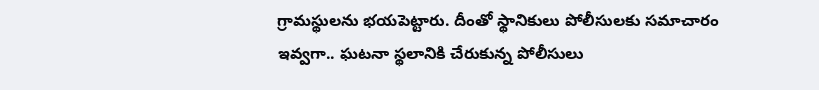గ్రామస్థులను భయపెట్టారు. దీంతో స్థానికులు పోలీసులకు సమాచారం ఇవ్వగా.. ఘటనా స్థలానికి చేరుకున్న పోలీసులు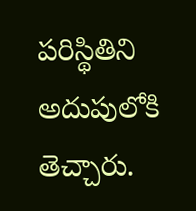పరిస్థితిని అదుపులోకి తెచ్చారు.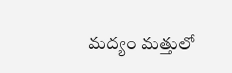మద్యం మత్తులో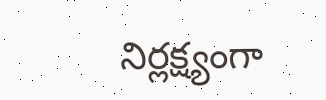నిర్లక్ష్యంగా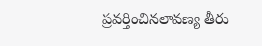ప్రవర్తించినలావణ్య తీరు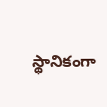స్థానికంగా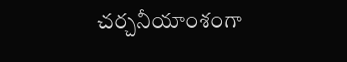చర్చనీయాంశంగా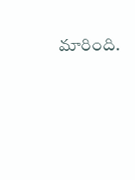మారింది.